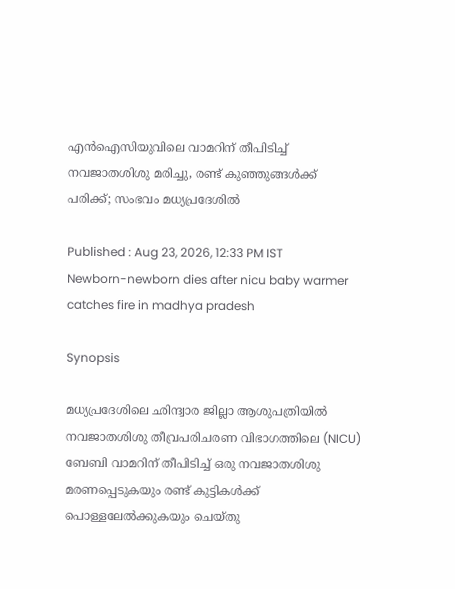എൻഐസിയുവിലെ വാമറിന് തീപിടിച്ച് നവജാതശിശു മരിച്ചു, രണ്ട് കുഞ്ഞുങ്ങൾക്ക് പരിക്ക്; സംഭവം മധ്യപ്രദേശിൽ

Published : Aug 23, 2026, 12:33 PM IST
Newborn-newborn dies after nicu baby warmer catches fire in madhya pradesh

Synopsis

മധ്യപ്രദേശിലെ ഛിന്ദ്വാര ജില്ലാ ആശുപത്രിയിൽ നവജാതശിശു തീവ്രപരിചരണ വിഭാഗത്തിലെ (NICU) ബേബി വാമറിന് തീപിടിച്ച് ഒരു നവജാതശിശു മരണപ്പെടുകയും രണ്ട് കുട്ടികൾക്ക് പൊള്ളലേൽക്കുകയും ചെയ്തു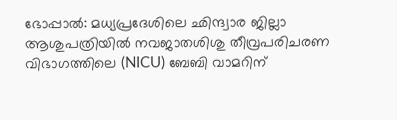ഭോപ്പാൽ: മധ്യപ്രദേശിലെ ഛിന്ദ്വാര ജില്ലാ ആശുപത്രിയിൽ നവജാതശിശു തീവ്രപരിചരണ വിഭാഗത്തിലെ (NICU) ബേബി വാമറിന്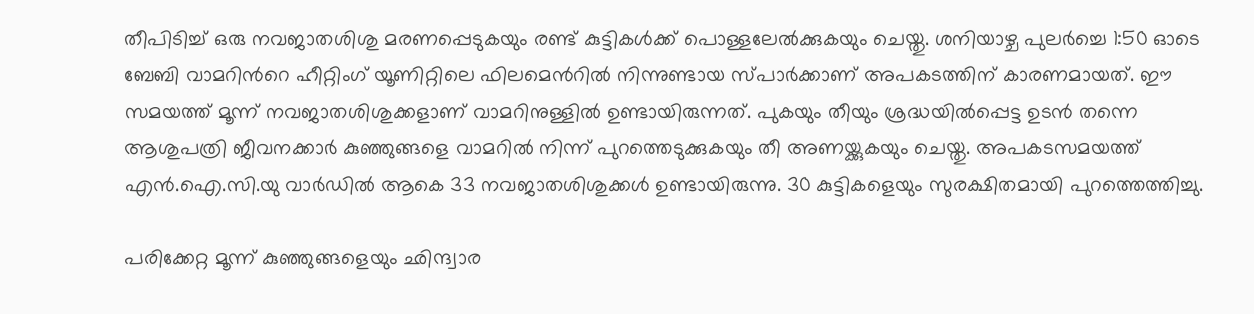തീപിടിച്ച് ഒരു നവജാതശിശു മരണപ്പെടുകയും രണ്ട് കുട്ടികൾക്ക് പൊള്ളലേൽക്കുകയും ചെയ്തു. ശനിയാഴ്ച പുലർച്ചെ 1:50 ഓടെ ബേബി വാമറിന്‍റെ ഹീറ്റിംഗ് യൂണിറ്റിലെ ഫിലമെന്‍റിൽ നിന്നുണ്ടായ സ്പാർക്കാണ് അപകടത്തിന് കാരണമായത്. ഈ സമയത്ത് മൂന്ന് നവജാതശിശുക്കളാണ് വാമറിനുള്ളിൽ ഉണ്ടായിരുന്നത്. പുകയും തീയും ശ്രദ്ധയിൽപ്പെട്ട ഉടൻ തന്നെ ആശുപത്രി ജീവനക്കാർ കുഞ്ഞുങ്ങളെ വാമറിൽ നിന്ന് പുറത്തെടുക്കുകയും തീ അണയ്ക്കുകയും ചെയ്തു. അപകടസമയത്ത് എൻ.ഐ.സി.യു വാർഡിൽ ആകെ 33 നവജാതശിശുക്കൾ ഉണ്ടായിരുന്നു. 30 കുട്ടികളെയും സുരക്ഷിതമായി പുറത്തെത്തിച്ചു.

പരിക്കേറ്റ മൂന്ന് കുഞ്ഞുങ്ങളെയും ഛിന്ദ്വാര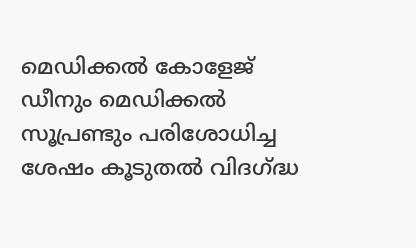മെഡിക്കൽ കോളേജ് ഡീനും മെഡിക്കൽ സൂപ്രണ്ടും പരിശോധിച്ച ശേഷം കൂടുതൽ വിദഗ്ദ്ധ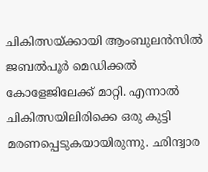ചികിത്സയ്ക്കായി ആംബുലൻസിൽ ജബൽപൂർ മെഡിക്കൽ കോളേജിലേക്ക് മാറ്റി. എന്നാൽ ചികിത്സയിലിരിക്കെ ഒരു കുട്ടി മരണപ്പെടുകയായിരുന്നു. ഛിന്ദ്വാര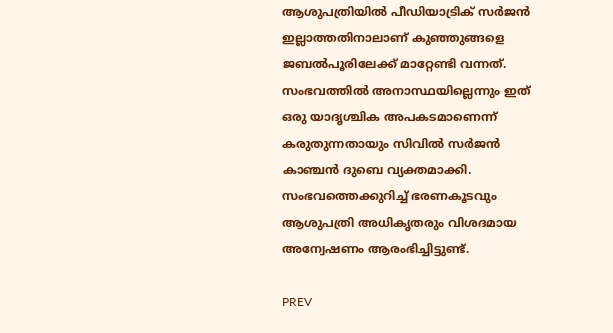ആശുപത്രിയിൽ പീഡിയാട്രിക് സർജൻ ഇല്ലാത്തതിനാലാണ് കുഞ്ഞുങ്ങളെ ജബൽപൂരിലേക്ക് മാറ്റേണ്ടി വന്നത്. സംഭവത്തിൽ അനാസ്ഥയില്ലെന്നും ഇത് ഒരു യാദൃശ്ചിക അപകടമാണെന്ന് കരുതുന്നതായും സിവിൽ സർജൻ കാഞ്ചൻ ദുബെ വ്യക്തമാക്കി. സംഭവത്തെക്കുറിച്ച് ഭരണകൂടവും ആശുപത്രി അധികൃതരും വിശദമായ അന്വേഷണം ആരംഭിച്ചിട്ടുണ്ട്.

PREV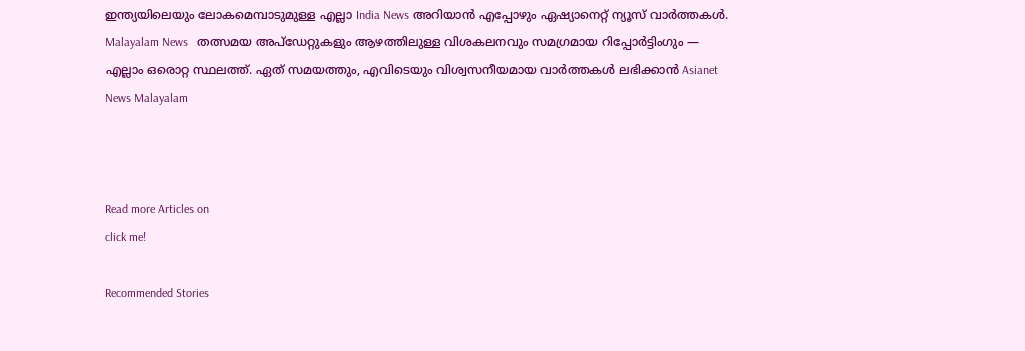ഇന്ത്യയിലെയും ലോകമെമ്പാടുമുള്ള എല്ലാ India News അറിയാൻ എപ്പോഴും ഏഷ്യാനെറ്റ് ന്യൂസ് വാർത്തകൾ. Malayalam News   തത്സമയ അപ്‌ഡേറ്റുകളും ആഴത്തിലുള്ള വിശകലനവും സമഗ്രമായ റിപ്പോർട്ടിംഗും — എല്ലാം ഒരൊറ്റ സ്ഥലത്ത്. ഏത് സമയത്തും, എവിടെയും വിശ്വസനീയമായ വാർത്തകൾ ലഭിക്കാൻ Asianet News Malayalam



Read more Articles on
click me!

Recommended Stories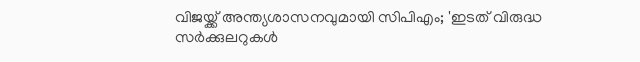വിജയ്ക്ക് അന്ത്യശാസനവുമായി സിപിഎം; 'ഇടത് വിരുദ്ധ സർക്കുലറുകൾ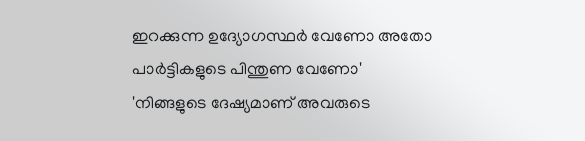ഇറക്കുന്ന ഉദ്യോഗസ്ഥർ വേണോ അതോ പാർട്ടികളുടെ പിന്തുണ വേണോ'
'നിങ്ങളുടെ ദേഷ്യമാണ് അവരുടെ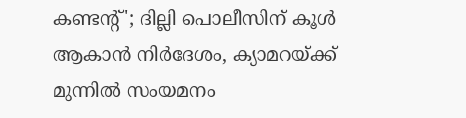കണ്ടന്‍റ്'; ദില്ലി പൊലീസിന് കൂൾ ആകാൻ നിർദേശം, ക്യാമറയ്ക്ക് മുന്നിൽ സംയമനം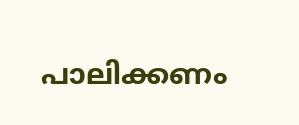പാലിക്കണം